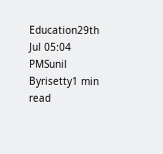Education29th Jul 05:04 PMSunil Byrisetty1 min read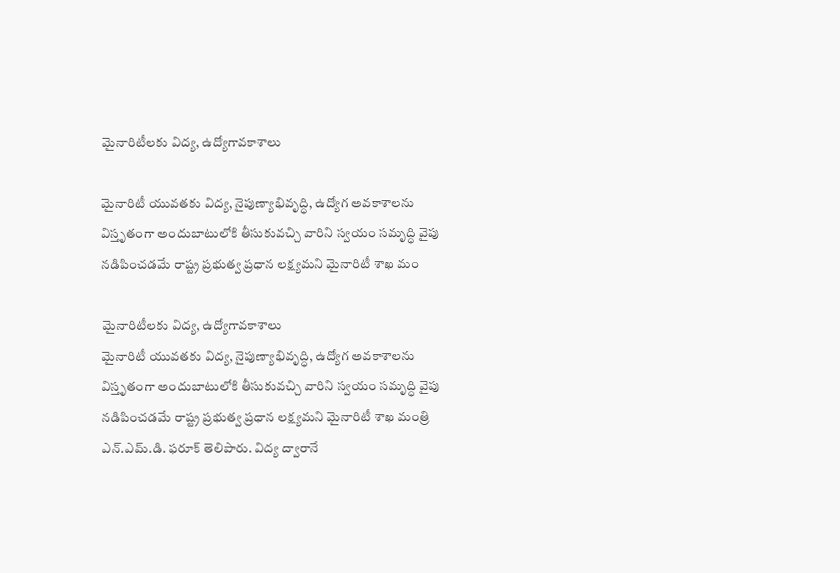మైనారిటీలకు విద్య, ఉద్యోగావకాశాలు

మైనారిటీ యువతకు విద్య, నైపుణ్యాభివృద్ధి, ఉద్యోగ అవకాశాలను విస్తృతంగా అందుబాటులోకి తీసుకువచ్చి వారిని స్వయం సమృద్ధి వైపు నడిపించడమే రాష్ట్ర ప్రభుత్వ ప్రధాన లక్ష్యమని మైనారిటీ శాఖ మం

మైనారిటీలకు విద్య, ఉద్యోగావకాశాలు
మైనారిటీ యువతకు విద్య, నైపుణ్యాభివృద్ధి, ఉద్యోగ అవకాశాలను విస్తృతంగా అందుబాటులోకి తీసుకువచ్చి వారిని స్వయం సమృద్ధి వైపు నడిపించడమే రాష్ట్ర ప్రభుత్వ ప్రధాన లక్ష్యమని మైనారిటీ శాఖ మంత్రి ఎన్.ఎమ్.డి. ఫరూక్ తెలిపారు. విద్య ద్వారానే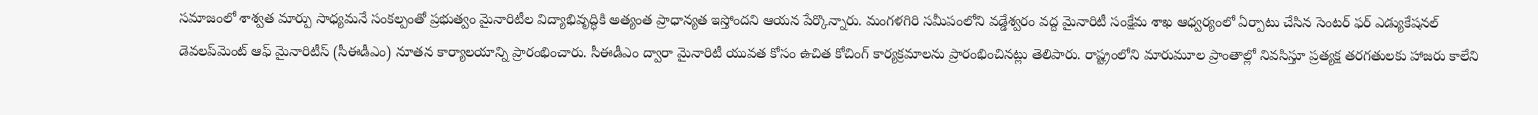సమాజంలో శాశ్వత మార్పు సాధ్యమనే సంకల్పంతో ప్రభుత్వం మైనారిటీల విద్యాభివృద్ధికి అత్యంత ప్రాధాన్యత ఇస్తోందని ఆయన పేర్కొన్నారు. మంగళగిరి సమీపంలోని వడ్డేశ్వరం వద్ద మైనారిటీ సంక్షేమ శాఖ ఆధ్వర్యంలో ఏర్పాటు చేసిన సెంటర్ ఫర్ ఎడ్యుకేషనల్ డెవలప్‌మెంట్ ఆఫ్ మైనారిటీస్ (సీఈడీఎం) నూతన కార్యాలయాన్ని ప్రారంభించారు. సీఈడీఎం ద్వారా మైనారిటీ యువత కోసం ఉచిత కోచింగ్ కార్యక్రమాలను ప్రారంభించినట్లు తెలిపారు. రాష్ట్రంలోని మారుమూల ప్రాంతాల్లో నివసిస్తూ ప్రత్యక్ష తరగతులకు హాజరు కాలేని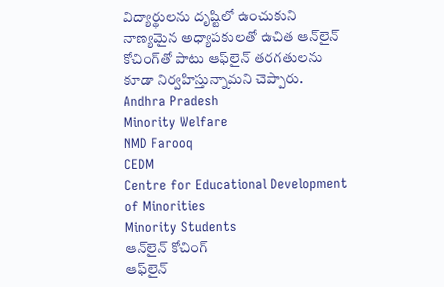విద్యార్థులను దృష్టిలో ఉంచుకుని నాణ్యమైన అధ్యాపకులతో ఉచిత ఆన్‌లైన్ కోచింగ్‌తో పాటు ఆఫ్‌లైన్ తరగతులను కూడా నిర్వహిస్తున్నామని చెప్పారు.
Andhra Pradesh
Minority Welfare
NMD Farooq
CEDM
Centre for Educational Development of Minorities
Minority Students
ఆన్‌లైన్ కోచింగ్
ఆఫ్‌లైన్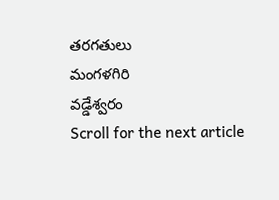తరగతులు
మంగళగిరి
వడ్డేశ్వరం
Scroll for the next article